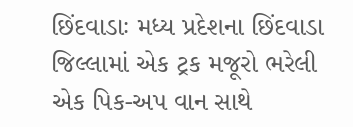છિંદવાડાઃ મધ્ય પ્રદેશના છિંદવાડા જિલ્લામાં એક ટ્રક મજૂરો ભરેલી એક પિક-અપ વાન સાથે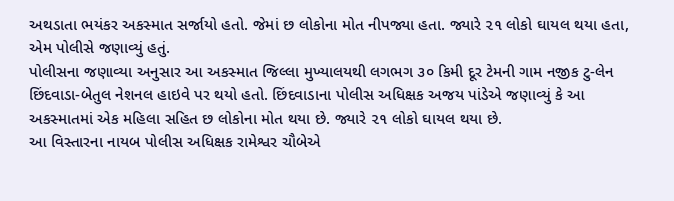અથડાતા ભયંકર અકસ્માત સર્જાયો હતો. જેમાં છ લોકોના મોત નીપજ્યા હતા. જ્યારે ૨૧ લોકો ઘાયલ થયા હતા, એમ પોલીસે જણાવ્યું હતું.
પોલીસના જણાવ્યા અનુસાર આ અકસ્માત જિલ્લા મુખ્યાલયથી લગભગ ૩૦ કિમી દૂર ટેમની ગામ નજીક ટુ-લેન છિંદવાડા-બેતુલ નેશનલ હાઇવે પર થયો હતો. છિંદવાડાના પોલીસ અધિક્ષક અજય પાંડેએ જણાવ્યું કે આ અકસ્માતમાં એક મહિલા સહિત છ લોકોના મોત થયા છે. જ્યારે ૨૧ લોકો ઘાયલ થયા છે.
આ વિસ્તારના નાયબ પોલીસ અધિક્ષક રામેશ્વર ચૌબેએ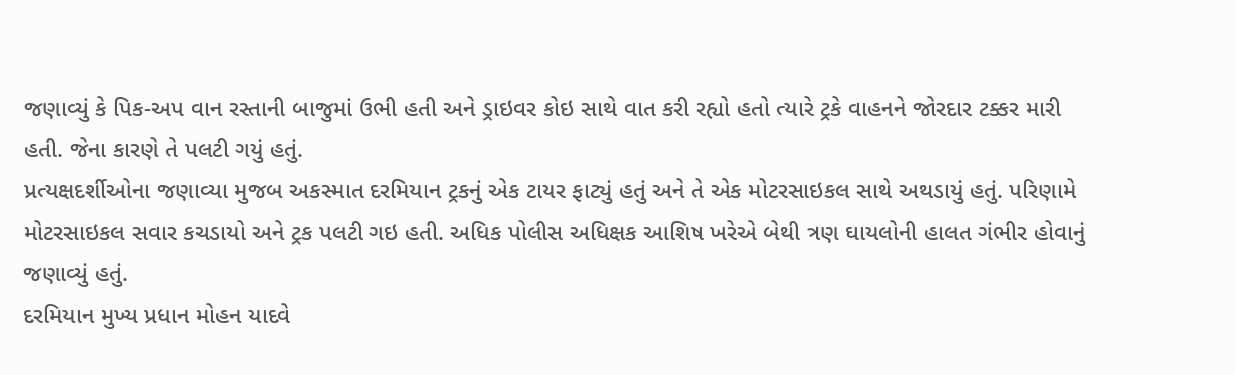જણાવ્યું કે પિક-અપ વાન રસ્તાની બાજુમાં ઉભી હતી અને ડ્રાઇવર કોઇ સાથે વાત કરી રહ્યો હતો ત્યારે ટ્રકે વાહનને જોરદાર ટક્કર મારી હતી. જેના કારણે તે પલટી ગયું હતું.
પ્રત્યક્ષદર્શીઓના જણાવ્યા મુજબ અકસ્માત દરમિયાન ટ્રકનું એક ટાયર ફાટ્યું હતું અને તે એક મોટરસાઇકલ સાથે અથડાયું હતું. પરિણામે મોટરસાઇકલ સવાર કચડાયો અને ટ્રક પલટી ગઇ હતી. અધિક પોલીસ અધિક્ષક આશિષ ખરેએ બેથી ત્રણ ઘાયલોની હાલત ગંભીર હોવાનું જણાવ્યું હતું.
દરમિયાન મુખ્ય પ્રધાન મોહન યાદવે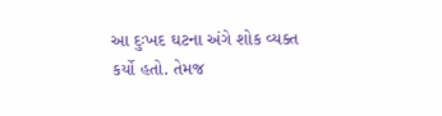આ દુઃખદ ઘટના અંગે શોક વ્યક્ત કર્યો હતો. તેમજ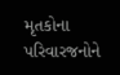મૃતકોના પરિવારજનોને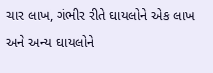ચાર લાખ, ગંભીર રીતે ઘાયલોને એક લાખ અને અન્ય ઘાયલોને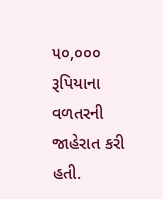૫૦,૦૦૦ રૂપિયાના વળતરની જાહેરાત કરી હતી.